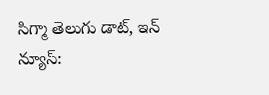సిగ్మా తెలుగు డాట్, ఇన్ న్యూస్: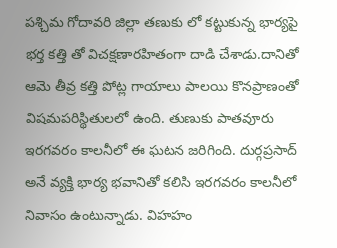పశ్చిమ గోదావరి జిల్లా తణుకు లో కట్టుకున్న భార్యపై భర్త కత్తి తో విచక్షణారహితంగా దాడి చేశాడు.దానితో ఆమె తీవ్ర కత్తి పోట్ల గాయాలు పాలయి కొనప్రాణంతో విషమపరిస్థితులలో ఉంది. తుణుకు పాతవూరు ఇరగవరం కాలనీలో ఈ ఘటన జరిగింది. దుర్గప్రసాద్ అనే వ్యక్తి భార్య భవానితో కలిసి ఇరగవరం కాలనీలో నివాసం ఉంటున్నాడు. విహహం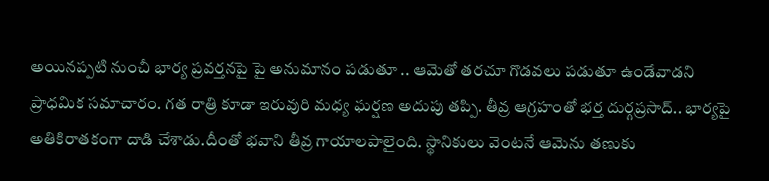అయినప్పటి నుంచీ భార్య ప్రవర్తనపై పై అనుమానం పడుతూ .. ఆమెతో తరచూ గొడవలు పడుతూ ఉండేవాడని ప్రాధమిక సమాచారం. గత రాత్రి కూడా ఇరువురి మధ్య ఘర్షణ అదుపు తప్పి. తీవ్ర ఆగ్రహంతో భర్త దుర్గప్రసాద్.. భార్యపై అతికిరాతకంగా దాడి చేశాడు.దీంతో భవాని తీవ్ర గాయాలపాలైంది. స్థానికులు వెంటనే ఆమెను తణుకు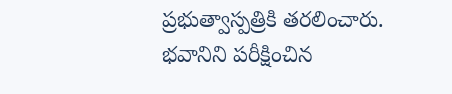ప్రభుత్వాస్పత్రికి తరలించారు. భవానిని పరీక్షించిన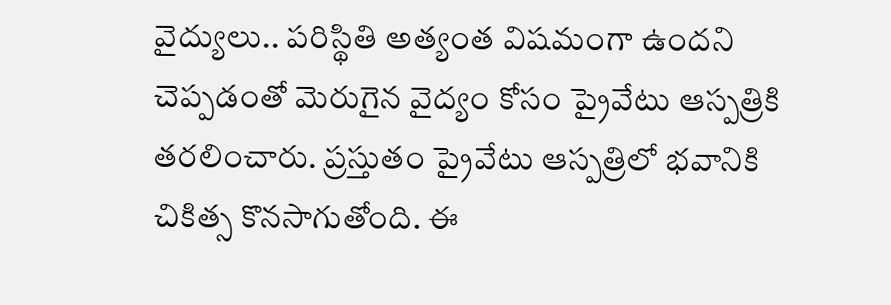వైద్యులు.. పరిస్థితి అత్యంత విషమంగా ఉందని చెప్పడంతో మెరుగైన వైద్యం కోసం ప్రైవేటు ఆస్పత్రికి తరలించారు. ప్రస్తుతం ప్రైవేటు ఆస్పత్రిలో భవానికి చికిత్స కొనసాగుతోంది. ఈ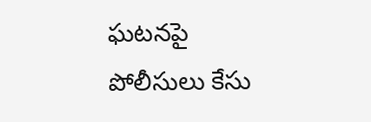ఘటనపై పోలీసులు కేసు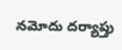నమోదు దర్యాప్తు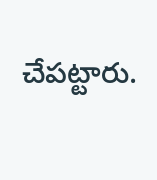చేపట్టారు.